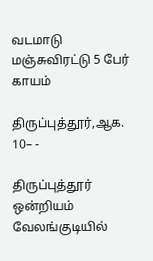வடமாடு மஞ்சுவிரட்டு 5 பேர் காயம்

திருப்புத்தூர்,ஆக. 10– -

திருப்புத்தூர் ஒன்றியம் வேலங்குடியில்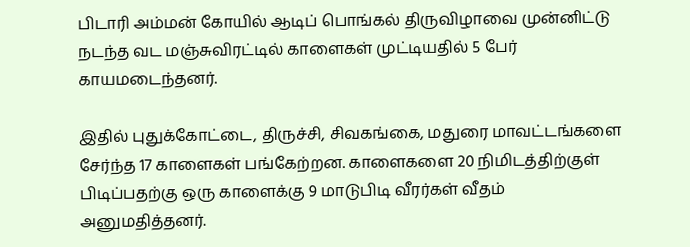பிடாரி அம்மன் கோயில் ஆடிப் பொங்கல் திருவிழாவை முன்னிட்டு நடந்த வட மஞ்சுவிரட்டில் காளைகள் முட்டியதில் 5 பேர் காயமடைந்தனர்.

இதில் புதுக்கோட்டை, திருச்சி, சிவகங்கை, மதுரை மாவட்டங்களை சேர்ந்த 17 காளைகள் பங்கேற்றன. காளைகளை 20 நிமிடத்திற்குள் பிடிப்பதற்கு ஒரு காளைக்கு 9 மாடுபிடி வீரர்கள் வீதம் அனுமதித்தனர்.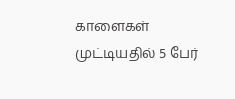காளைகள் முட்டியதில் 5 பேர்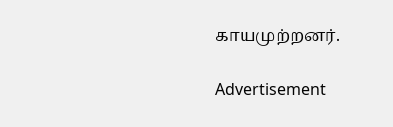காயமுற்றனர்.

Advertisement